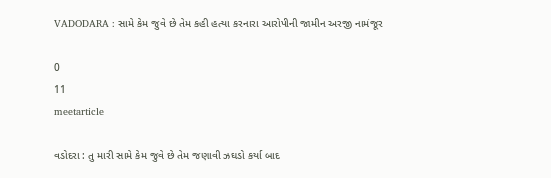VADODARA : સામે કેમ જુવે છે તેમ કહી હત્યા કરનારા આરોપીની જામીન અરજી નામંજૂર

0
11
meetarticle

વડોદરા : તુ મારી સામે કેમ જુવે છે તેમ જણાવી ઝઘડો કર્યા બાદ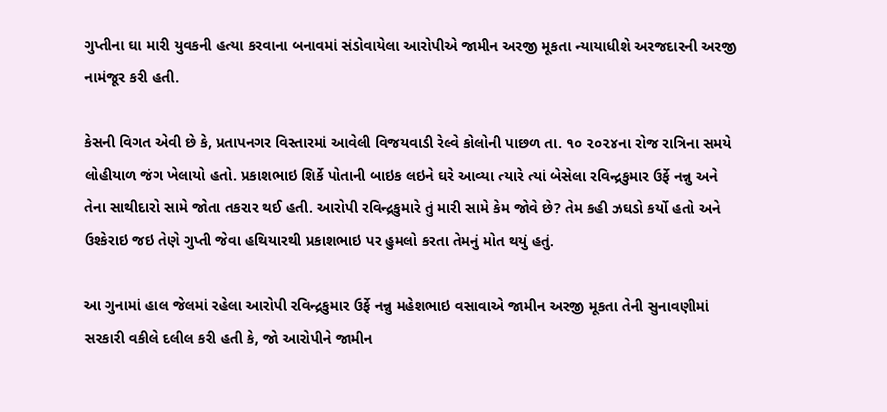ગુપ્તીના ઘા મારી યુવકની હત્યા કરવાના બનાવમાં સંડોવાયેલા આરોપીએ જામીન અરજી મૂકતા ન્યાયાધીશે અરજદારની અરજી નામંજૂર કરી હતી.

કેસની વિગત એવી છે કે, પ્રતાપનગર વિસ્તારમાં આવેલી વિજયવાડી રેલ્વે કોલોની પાછળ તા. ૧૦ ૨૦૨૪ના રોજ રાત્રિના સમયે લોહીયાળ જંગ ખેલાયો હતો. પ્રકાશભાઇ શિર્કે પોતાની બાઇક લઇને ઘરે આવ્યા ત્યારે ત્યાં બેસેલા રવિન્દ્રકુમાર ઉર્ફે નન્નુ અને તેના સાથીદારો સામે જોતા તકરાર થઈ હતી. આરોપી રવિન્દ્રકુમારે તું મારી સામે કેમ જોવે છે? તેમ કહી ઝઘડો કર્યો હતો અને ઉશ્કેરાઇ જઇ તેણે ગુપ્તી જેવા હથિયારથી પ્રકાશભાઇ પર હુમલો કરતા તેમનું મોત થયું હતું.

આ ગુનામાં હાલ જેલમાં રહેલા આરોપી રવિન્દ્રકુમાર ઉર્ફે નન્નુ મહેશભાઇ વસાવાએ જામીન અરજી મૂકતા તેની સુનાવણીમાં સરકારી વકીલે દલીલ કરી હતી કે, જો આરોપીને જામીન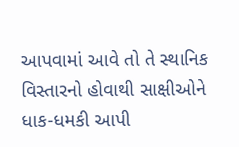આપવામાં આવે તો તે સ્થાનિક વિસ્તારનો હોવાથી સાક્ષીઓને ધાક-ધમકી આપી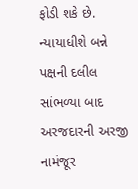ફોડી શકે છે. ન્યાયાધીશે બન્ને પક્ષની દલીલ સાંભળ્યા બાદ અરજદારની અરજી નામંજૂર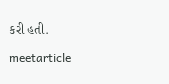કરી હતી.

meetarticle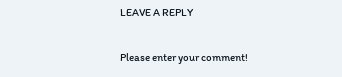LEAVE A REPLY

Please enter your comment!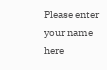Please enter your name here